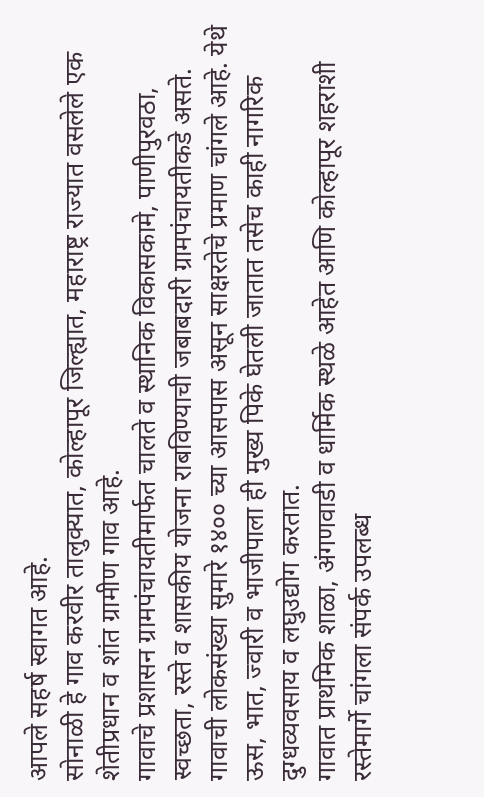आपले सहर्ष स्वागत आहे.
सोनाळी हे गाव करवीर तालुक्यात, कोल्हापूर जिल्ह्यात, महाराष्ट्र राज्यात वसलेले एक शेतीप्रधान व शांत ग्रामीण गाव आहे.
गावाचे प्रशासन ग्रामपंचायतीमार्फत चालते व स्थानिक विकासकामे, पाणीपुरवठा, स्वच्छता, रस्ते व शासकीय योजना राबविण्याची जबाबदारी ग्रामपंचायतीकडे असते.
गावाची लोकसंख्या सुमारे १४०० च्या आसपास असून साक्षरतेचे प्रमाण चांगले आहे. येथे ऊस, भात, ज्वारी व भाजीपाला ही मुख्य पिके घेतली जातात तसेच काही नागरिक दुग्धव्यवसाय व लघुउद्योग करतात.
गावात प्राथमिक शाळा, अंगणवाडी व धार्मिक स्थळे आहेत आणि कोल्हापूर शहराशी रस्तेमार्गे चांगला संपर्क उपलब्ध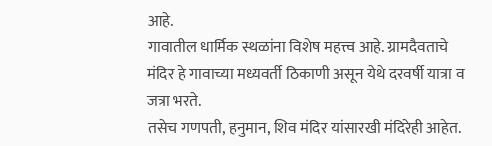आहे.
गावातील धार्मिक स्थळांना विशेष महत्त्व आहे. ग्रामदैवताचे मंदिर हे गावाच्या मध्यवर्ती ठिकाणी असून येथे दरवर्षी यात्रा व जत्रा भरते.
तसेच गणपती, हनुमान, शिव मंदिर यांसारखी मंदिरेही आहेत.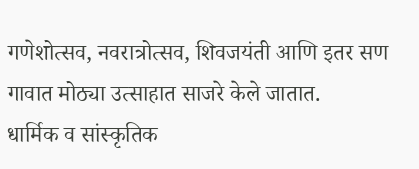गणेशोत्सव, नवरात्रोत्सव, शिवजयंती आणि इतर सण गावात मोठ्या उत्साहात साजरे केले जातात.
धार्मिक व सांस्कृतिक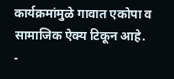कार्यक्रमांमुळे गावात एकोपा व सामाजिक ऐक्य टिकून आहे.
-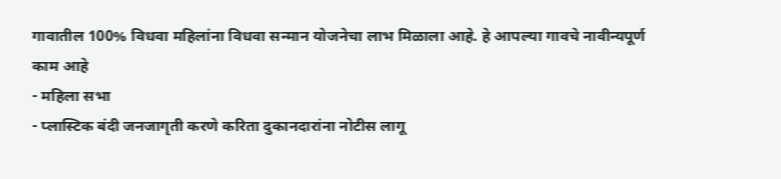गावातील 100% विधवा महिलांना विधवा सन्मान योजनेचा लाभ मिळाला आहे. हे आपल्या गावचे नावीन्यपूर्ण काम आहे
- महिला सभा
- प्लास्टिक बंदी जनजागृती करणे करिता दुकानदारांना नोटीस लागू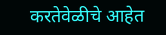करतेवेळीचे आहेत